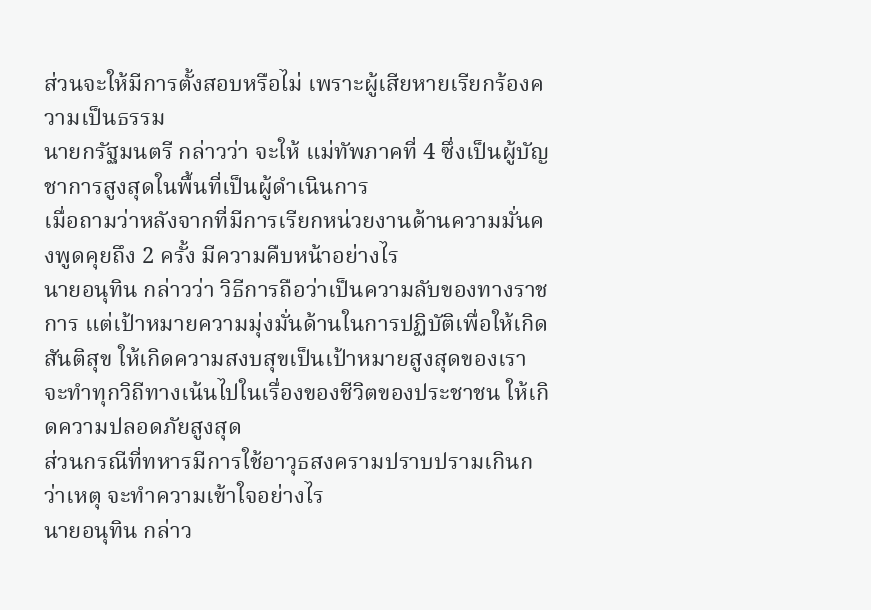ส่วนจะให้มีการตั้งสอบหรือไม่ เพราะผู้เสียหายเรียกร้องความเป็นธรรม
นายกรัฐมนตรี กล่าวว่า จะให้ แม่ทัพภาคที่ 4 ซึ่งเป็นผู้บัญชาการสูงสุดในพื้นที่เป็นผู้ดำเนินการ
เมื่อถามว่าหลังจากที่มีการเรียกหน่วยงานด้านความมั่นคงพูดคุยถึง 2 ครั้ง มีความคืบหน้าอย่างไร
นายอนุทิน กล่าวว่า วิธีการถือว่าเป็นความลับของทางราชการ แต่เป้าหมายความมุ่งมั่นด้านในการปฏิบัติเพื่อให้เกิดสันติสุข ให้เกิดความสงบสุขเป็นเป้าหมายสูงสุดของเรา จะทำทุกวิถีทางเน้นไปในเรื่องของชีวิตของประชาชน ให้เกิดความปลอดภัยสูงสุด
ส่วนกรณีที่ทหารมีการใช้อาวุธสงครามปราบปรามเกินกว่าเหตุ จะทำความเข้าใจอย่างไร
นายอนุทิน กล่าว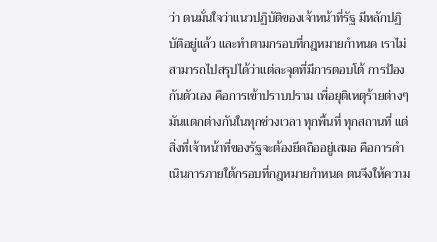ว่า ตนมั่นใจว่าแนวปฏิบัติของเจ้าหน้าที่รัฐ มีหลักปฏิบัติอยู่แล้ว และทำตามกรอบที่กฎหมายกำหนด เราไม่สามารถไปสรุปได้ว่าแต่ละจุดที่มีการตอบโต้ การป้องกันตัวเอง คือการเข้าปราบปราม เพื่อยุติเหตุร้ายต่างๆ มันแตกต่างกันในทุกช่วงเวลา ทุกพื้นที่ ทุกสถานที่ แต่สิ่งที่เจ้าหน้าที่ของรัฐจะต้องยึดถืออยู่เสมอ คือการดำเนินการภายใต้กรอบที่กฎหมายกำหนด ตนจึงให้ความ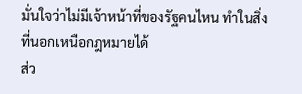มั่นใจว่าไม่มีเจ้าหน้าที่ของรัฐคนไหน ทำในสิ่งที่นอกเหนือกฎหมายได้
ส่ว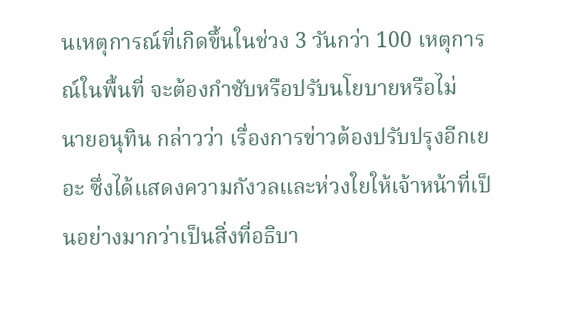นเหตุการณ์ที่เกิดขึ้นในช่วง 3 วันกว่า 100 เหตุการณ์ในพื้นที่ จะต้องกำชับหรือปรับนโยบายหรือไม่
นายอนุทิน กล่าวว่า เรื่องการข่าวต้องปรับปรุงอีกเยอะ ซึ่งได้แสดงความกังวลและห่วงใยให้เจ้าหน้าที่เป็นอย่างมากว่าเป็นสิ่งที่อธิบา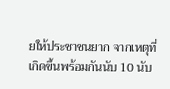ยให้ประชาชนยาก จากเหตุที่เกิดขึ้นพร้อมกันนับ 10 นับ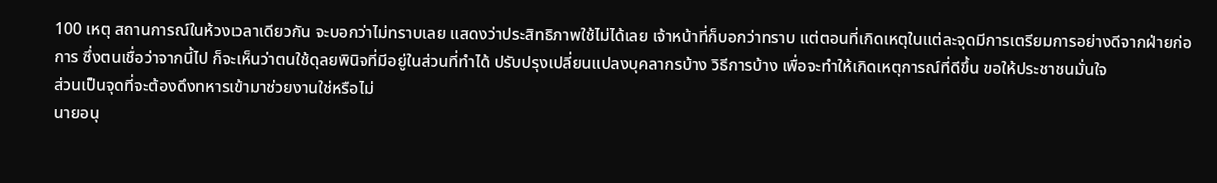100 เหตุ สถานการณ์ในห้วงเวลาเดียวกัน จะบอกว่าไม่ทราบเลย แสดงว่าประสิทธิภาพใช้ไม่ได้เลย เจ้าหน้าที่ก็บอกว่าทราบ แต่ตอนที่เกิดเหตุในแต่ละจุดมีการเตรียมการอย่างดีจากฝ่ายก่อการ ซึ่งตนเชื่อว่าจากนี้ไป ก็จะเห็นว่าตนใช้ดุลยพินิจที่มีอยู่ในส่วนที่ทำได้ ปรับปรุงเปลี่ยนแปลงบุคลากรบ้าง วิธีการบ้าง เพื่อจะทำให้เกิดเหตุการณ์ที่ดีขึ้น ขอให้ประชาชนมั่นใจ
ส่วนเป็นจุดที่จะต้องดึงทหารเข้ามาช่วยงานใช่หรือไม่
นายอนุ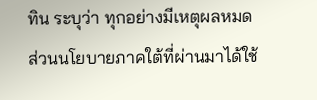ทิน ระบุว่า ทุกอย่างมีเหตุผลหมด
ส่วนนโยบายภาคใต้ที่ผ่านมาได้ใช้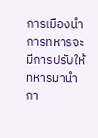การเมืองนำการทหารจะมีการปรับให้ทหารมานำกา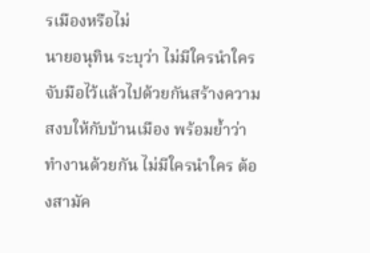รเมืองหรือไม่
นายอนุทิน ระบุว่า ไม่มีใครนำใครจับมือไว้แล้วไปด้วยกันสร้างความสงบให้กับบ้านเมือง พร้อมย้ำว่าทำงานด้วยกัน ไม่มีใครนำใคร ต้องสามัค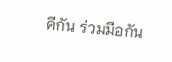คีกัน ร่วมมือกัน